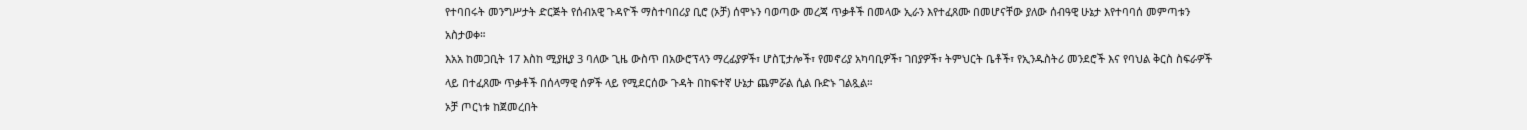የተባበሩት መንግሥታት ድርጅት የሰብአዊ ጉዳዮች ማስተባበሪያ ቢሮ (ኦቻ) ሰሞኑን ባወጣው መረጃ ጥቃቶች በመላው ኢራን እየተፈጸሙ በመሆናቸው ያለው ሰብዓዊ ሁኔታ እየተባባሰ መምጣቱን አስታወቀ።
እአአ ከመጋቢት 17 እስከ ሚያዚያ 3 ባለው ጊዜ ውስጥ በአውሮፕላን ማረፊያዎች፣ ሆስፒታሎች፣ የመኖሪያ አካባቢዎች፣ ገበያዎች፣ ትምህርት ቤቶች፣ የኢንዱስትሪ መንደሮች እና የባህል ቅርስ ስፍራዎች ላይ በተፈጸሙ ጥቃቶች በሰላማዊ ሰዎች ላይ የሚደርሰው ጉዳት በከፍተኛ ሁኔታ ጨምሯል ሲል ቡድኑ ገልጿል።
ኦቻ ጦርነቱ ከጀመረበት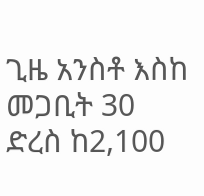ጊዜ አንስቶ እስከ መጋቢት 30 ድረስ ከ2,100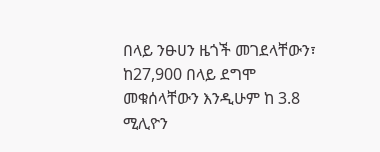በላይ ንፁሀን ዜጎች መገደላቸውን፣ ከ27,900 በላይ ደግሞ መቁሰላቸውን እንዲሁም ከ 3.8 ሚሊዮን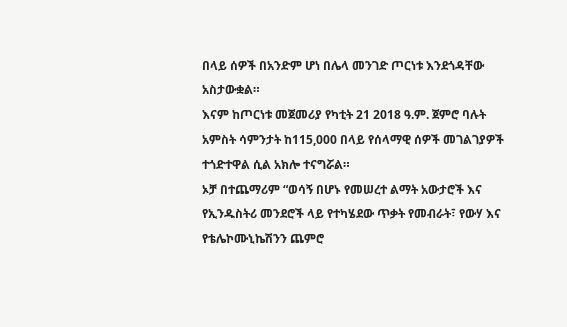በላይ ሰዎች በአንድም ሆነ በሌላ መንገድ ጦርነቱ እንደጎዳቸው አስታውቋል።
እናም ከጦርነቱ መጀመሪያ የካቲት 21 2018 ዓ.ም. ጀምሮ ባሉት አምስት ሳምንታት ከ115,000 በላይ የሰላማዊ ሰዎች መገልገያዎች ተጎድተዋል ሲል አክሎ ተናግሯል።
ኦቻ በተጨማሪም “ወሳኝ በሆኑ የመሠረተ ልማት አውታሮች እና የኢንዱስትሪ መንደሮች ላይ የተካሄደው ጥቃት የመብራት፣ የውሃ እና የቴሌኮሙኒኬሽንን ጨምሮ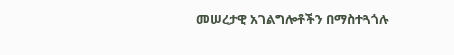መሠረታዊ አገልግሎቶችን በማስተጓጎሉ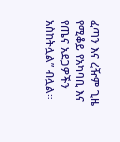ፈጣን እና ረዥም ጊዜ የሚቆይ የአካባቢ እና የጤና አደጋዎችን አስከትሏል” ብሏል።